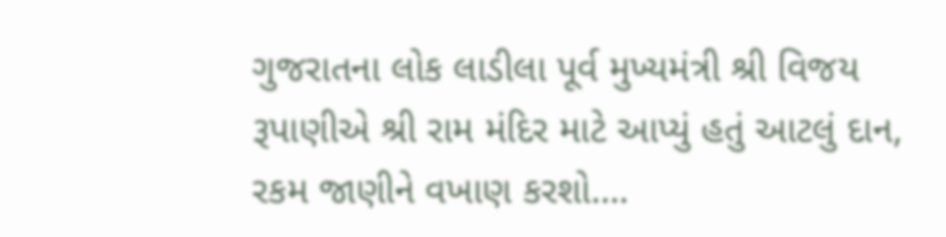ગુજરાતના લોક લાડીલા પૂર્વ મુખ્યમંત્રી શ્રી વિજય રૂપાણીએ શ્રી રામ મંદિર માટે આપ્યું હતું આટલું દાન, રકમ જાણીને વખાણ કરશો….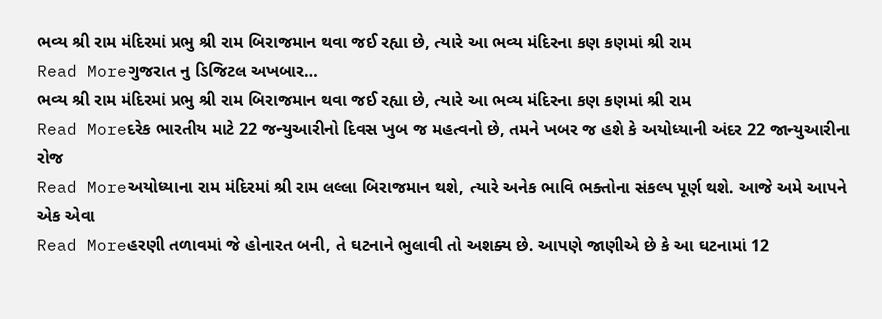ભવ્ય શ્રી રામ મંદિરમાં પ્રભુ શ્રી રામ બિરાજમાન થવા જઈ રહ્યા છે, ત્યારે આ ભવ્ય મંદિરના કણ કણમાં શ્રી રામ
Read Moreગુજરાત નુ ડિજિટલ અખબાર…
ભવ્ય શ્રી રામ મંદિરમાં પ્રભુ શ્રી રામ બિરાજમાન થવા જઈ રહ્યા છે, ત્યારે આ ભવ્ય મંદિરના કણ કણમાં શ્રી રામ
Read Moreદરેક ભારતીય માટે 22 જન્યુઆરીનો દિવસ ખુબ જ મહત્વનો છે, તમને ખબર જ હશે કે અયોધ્યાની અંદર 22 જાન્યુઆરીના રોજ
Read Moreઅયોધ્યાના રામ મંદિરમાં શ્રી રામ લલ્લા બિરાજમાન થશે, ત્યારે અનેક ભાવિ ભક્તોના સંકલ્પ પૂર્ણ થશે. આજે અમે આપને એક એવા
Read Moreહરણી તળાવમાં જે હોનારત બની, તે ઘટનાને ભુલાવી તો અશક્ય છે. આપણે જાણીએ છે કે આ ઘટનામાં 12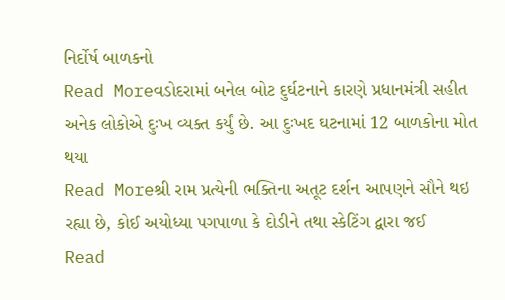નિર્દોર્ષ બાળકનો
Read Moreવડોદરામાં બનેલ બોટ દુર્ઘટનાને કારણે પ્રધાનમંત્રી સહીત અનેક લોકોએ દુઃખ વ્યક્ત કર્યું છે. આ દુઃખદ ઘટનામાં 12 બાળકોના મોત થયા
Read Moreશ્રી રામ પ્રત્યેની ભક્તિના અતૂટ દર્શન આપણને સૌને થઇ રહ્યા છે, કોઈ અયોધ્યા પગપાળા કે દોડીને તથા સ્કેટિંગ દ્વારા જઈ
Read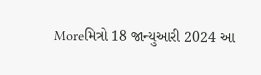Moreમિત્રો 18 જાન્યુઆરી 2024 આ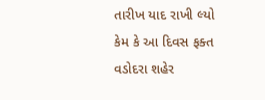તારીખ યાદ રાખી લ્યો કેમ કે આ દિવસ ફક્ત વડોદરા શહેર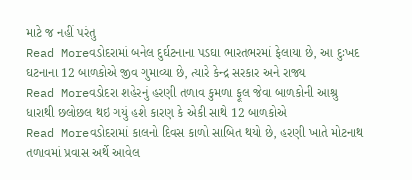માટે જ નહીં પરંતુ
Read Moreવડોદરામાં બનેલ દુર્ઘટનાના પડઘા ભારતભરમાં ફેલાયા છે, આ દુઃખદ ઘટનાના 12 બાળકોએ જીવ ગુમાવ્યા છે, ત્યારે કેન્દ્ર સરકાર અને રાજ્ય
Read Moreવડોદરા શહેરનું હરણી તળાવ કુમળા ફૂલ જેવા બાળકોની આશ્રુ ધારાથી છલોછલ થઇ ગયું હશે કારણ કે એકી સાથે 12 બાળકોએ
Read Moreવડોદરામાં કાલનો દિવસ કાળો સાબિત થયો છે, હરણી ખાતે મોટનાથ તળાવમાં પ્રવાસ અર્થે આવેલ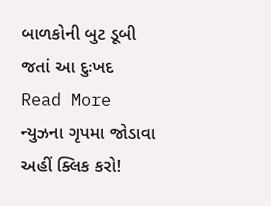બાળકોની બુટ ડૂબી જતાં આ દુઃખદ
Read More
ન્યુઝના ગૃપમા જોડાવા અહીં ક્લિક કરો!